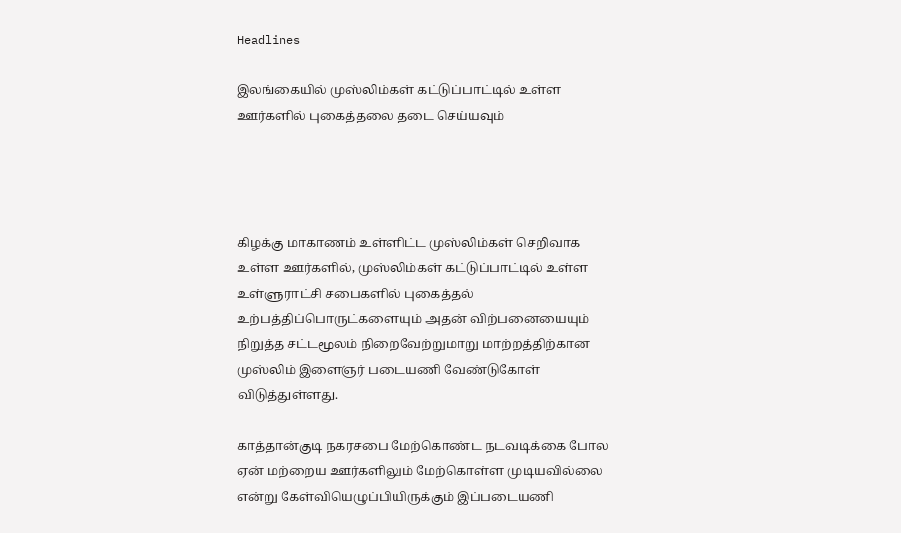Headlines

இலங்கையில் முஸ்லிம்கள் கட்டுப்பாட்டில் உள்ள ஊர்களில் புகைத்தலை தடை செய்யவும்




கிழக்கு மாகாணம் உள்ளிட்ட முஸ்லிம்கள் செறிவாக உள்ள ஊர்களில், முஸ்லிம்கள் கட்டுப்பாட்டில் உள்ள உள்ளுராட்சி சபைகளில் புகைத்தல் உற்பத்திப்பொருட்களையும் அதன் விற்பனையையும் நிறுத்த சட்டமூலம் நிறைவேற்றுமாறு மாற்றத்திற்கான முஸ்லிம் இளைஞர் படையணி வேண்டுகோள் விடுத்துள்ளது.

காத்தான்குடி நகரசபை மேற்கொண்ட நடவடிக்கை போல ஏன் மற்றைய ஊர்களிலும் மேற்கொள்ள முடியவில்லை என்று கேள்வியெழுப்பியிருக்கும் இப்படையணி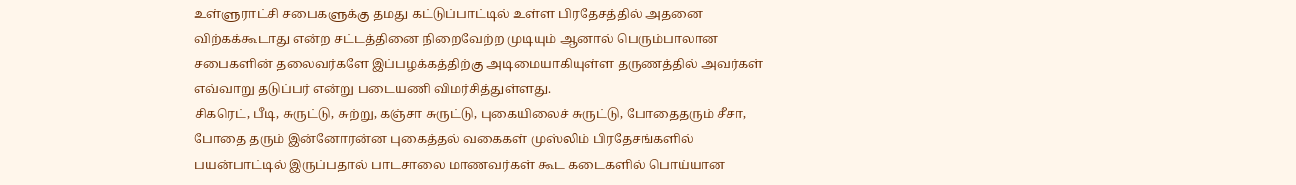உள்ளுராட்சி சபைகளுக்கு தமது கட்டுப்பாட்டில் உள்ள பிரதேசத்தில் அதனை விற்கக்கூடாது என்ற சட்டத்தினை நிறைவேற்ற முடியும் ஆனால் பெரும்பாலான சபைகளின் தலைவர்களே இப்பழக்கத்திற்கு அடிமையாகியுள்ள தருணத்தில் அவர்கள் எவ்வாறு தடுப்பர் என்று படையணி விமர்சித்துள்ளது.
சிகரெட், பீடி, சுருட்டு, சுற்று, கஞ்சா சுருட்டு, புகையிலைச் சுருட்டு, போதைதரும் சீசா, போதை தரும் இன்னோரன்ன புகைத்தல் வகைகள் முஸ்லிம் பிரதேசங்களில் பயன்பாட்டில் இருப்பதால் பாடசாலை மாணவர்கள் கூட கடைகளில் பொய்யான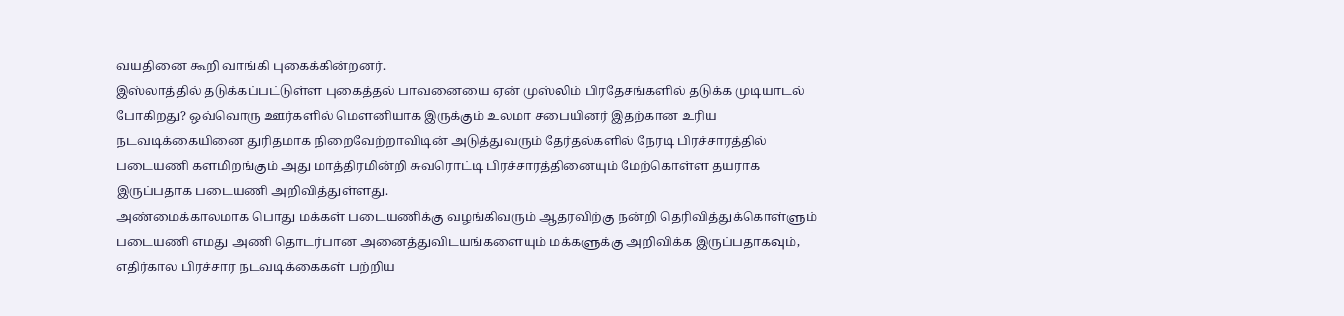வயதினை கூறி வாங்கி புகைக்கின்றனர்.
இஸ்லாத்தில் தடுக்கப்பட்டுள்ள புகைத்தல் பாவனையை ஏன் முஸ்லிம் பிரதேசங்களில் தடுக்க முடியாடல் போகிறது? ஒவ்வொரு ஊர்களில் மௌனியாக இருக்கும் உலமா சபையினர் இதற்கான உரிய நடவடிக்கையினை துரிதமாக நிறைவேற்றாவிடின் அடுத்துவரும் தேர்தல்களில் நேரடி பிரச்சாரத்தில் படையணி களமிறங்கும் அது மாத்திரமின்றி சுவரொட்டி பிரச்சாரத்தினையும் மேற்கொள்ள தயராக இருப்பதாக படையணி அறிவித்துள்ளது.
அண்மைக்காலமாக பொது மக்கள் படையணிக்கு வழங்கிவரும் ஆதரவிற்கு நன்றி தெரிவித்துக்கொள்ளும் படையணி எமது அணி தொடர்பான அனைத்துவிடயங்களையும் மக்களுக்கு அறிவிக்க இருப்பதாகவும், எதிர்கால பிரச்சார நடவடிக்கைகள் பற்றிய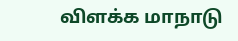விளக்க மாநாடு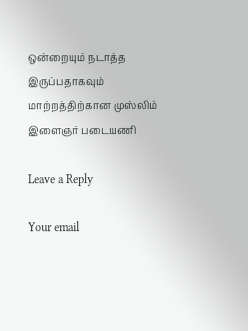ஒன்றையும் நடாத்த இருப்பதாகவும்
மாற்றத்திற்கான முஸ்லிம் இளைஞர் படையணி

Leave a Reply

Your email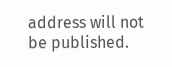address will not be published.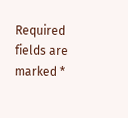Required fields are marked *